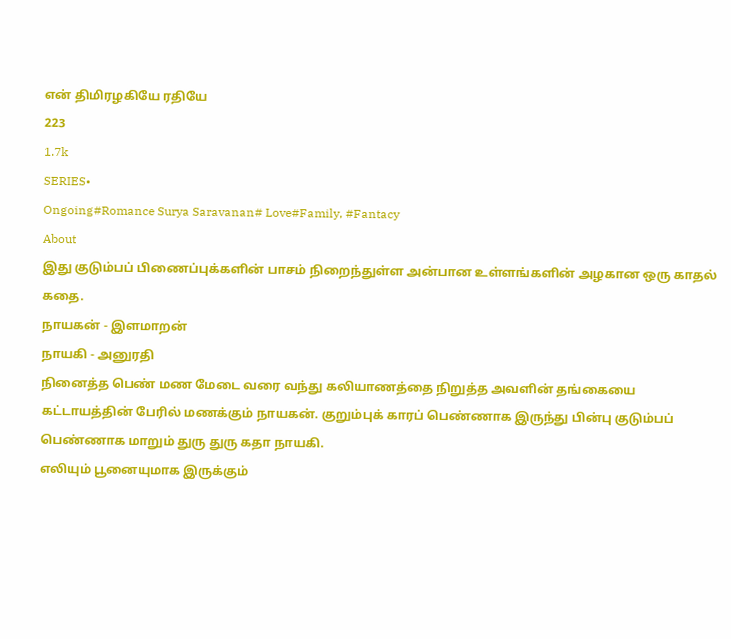என் திமிரழகியே ரதியே
223
1.7k
SERIES•
Ongoing#Romance Surya Saravanan# Love#Family, #Fantacy
About
இது குடும்பப் பிணைப்புக்களின் பாசம் நிறைந்துள்ள அன்பான உள்ளங்களின் அழகான ஒரு காதல் கதை.
நாயகன் - இளமாறன்
நாயகி - அனுரதி
நினைத்த பெண் மண மேடை வரை வந்து கலியாணத்தை நிறுத்த அவளின் தங்கையை கட்டாயத்தின் பேரில் மணக்கும் நாயகன். குறும்புக் காரப் பெண்ணாக இருந்து பின்பு குடும்பப் பெண்ணாக மாறும் துரு துரு கதா நாயகி.
எலியும் பூனையுமாக இருக்கும்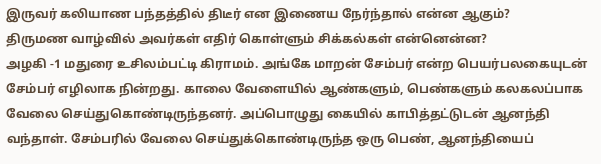இருவர் கலியாண பந்தத்தில் திடீர் என இணைய நேர்ந்தால் என்ன ஆகும்?
திருமண வாழ்வில் அவர்கள் எதிர் கொள்ளும் சிக்கல்கள் என்னென்ன?
அழகி -1 மதுரை உசிலம்பட்டி கிராமம். அங்கே மாறன் சேம்பர் என்ற பெயர்பலகையுடன் சேம்பர் எழிலாக நின்றது. காலை வேளையில் ஆண்களும், பெண்களும் கலகலப்பாக வேலை செய்துகொண்டிருந்தனர். அப்பொழுது கையில் காபித்தட்டுடன் ஆனந்தி வந்தாள். சேம்பரில் வேலை செய்துக்கொண்டிருந்த ஒரு பெண், ஆனந்தியைப்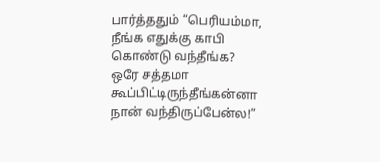பார்த்ததும் “பெரியம்மா, நீங்க எதுக்கு காபி கொண்டு வந்தீங்க? ஒரே சத்தமா கூப்பிட்டிருந்தீங்கன்னா நான் வந்திருப்பேன்ல!”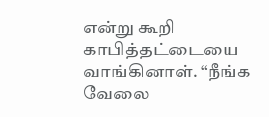என்று கூறி காபித்தட்டையை வாங்கினாள். “நீங்க வேலை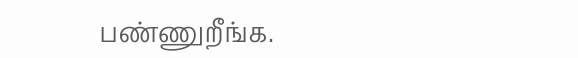பண்ணுறீங்க.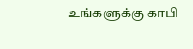உங்களுக்கு காபி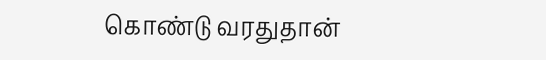கொண்டு வரதுதான்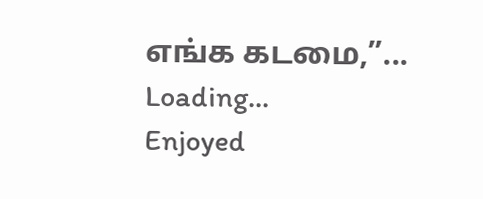எங்க கடமை,”...
Loading...
Enjoyed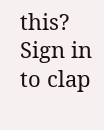this?
Sign in to clap